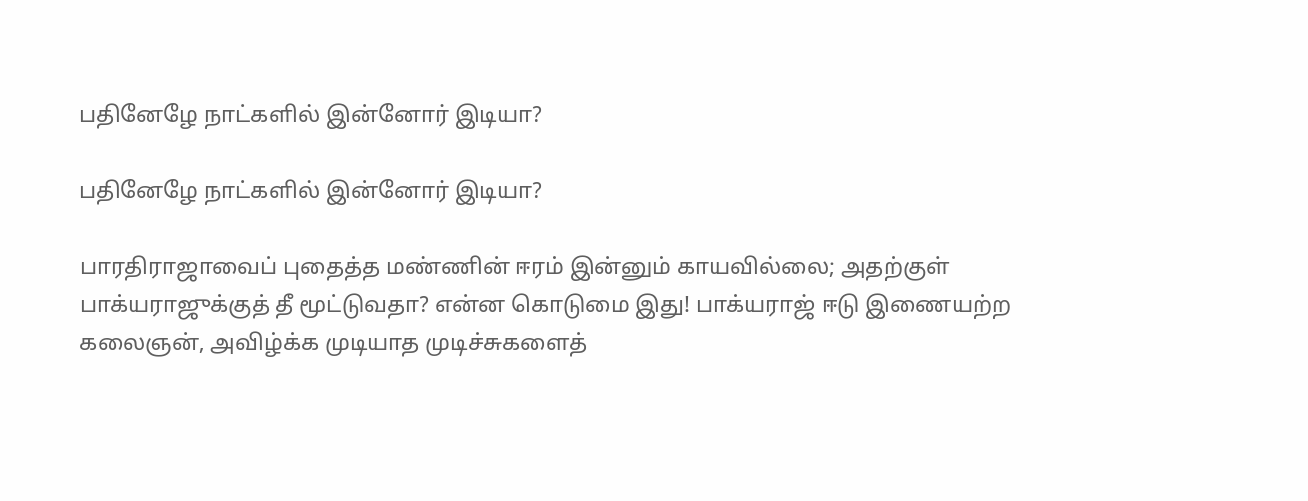பதினேழே நாட்களில் இன்னோர் இடியா?

பதினேழே நாட்களில் இன்னோர் இடியா?

பாரதிராஜாவைப் புதைத்த மண்ணின் ஈரம் இன்னும் காயவில்லை; அதற்குள் பாக்யராஜுக்குத் தீ மூட்டுவதா? என்ன கொடுமை இது! பாக்யராஜ் ஈடு இணையற்ற கலைஞன், அவிழ்க்க முடியாத முடிச்சுகளைத்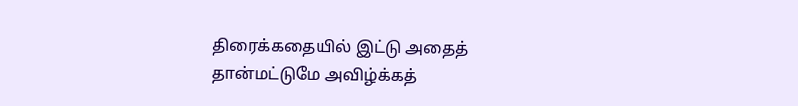திரைக்கதையில் இட்டு அதைத் தான்மட்டுமே அவிழ்க்கத்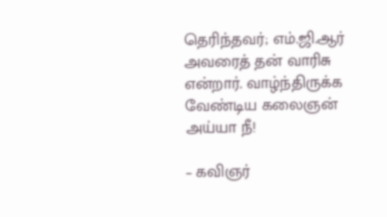தெரிந்தவர்; எம்.ஜி.ஆர் அவரைத் தன் வாரிசு என்றார். வாழ்ந்திருக்க வேண்டிய கலைஞன் அய்யா நீ!

– கவிஞர்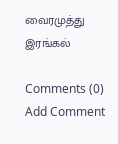வைரமுத்து இரங்கல்

Comments (0)
Add Comment